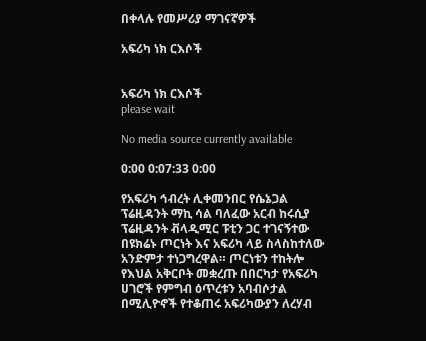በቀላሉ የመሥሪያ ማገናኛዎች

አፍሪካ ነክ ርእሶች


አፍሪካ ነክ ርእሶች
please wait

No media source currently available

0:00 0:07:33 0:00

የአፍሪካ ኅብረት ሊቀመንበር የሴኔጋል ፕሬዚዳንት ማኪ ሳል ባለፈው አርብ ከሩሲያ ፕሬዚዳንት ቭላዲሚር ፑቲን ጋር ተገናኝተው በዩክሬኑ ጦርነት እና አፍሪካ ላይ ስላስከተለው አንድምታ ተነጋግረዋል። ጦርነቱን ተከትሎ የእህል አቅርቦት መቋረጡ በበርካታ የአፍሪካ ሀገሮች የምግብ ዕጥረቱን አባብሶታል በሚሊዮኖች የተቆጠሩ አፍሪካውያን ለረሃብ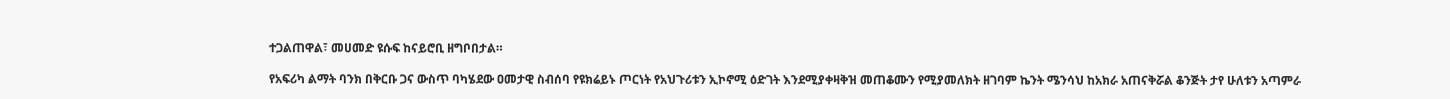ተጋልጠዋል፣ መሀመድ ዩሱፍ ከናይሮቢ ዘግቦበታል።

የአፍሪካ ልማት ባንክ በቅርቡ ጋና ውስጥ ባካሄደው ዐመታዊ ስብሰባ የዩክሬይኑ ጦርነት የአህጉሪቱን ኢኮኖሚ ዕድገት እንደሚያቀዛቅዝ መጠቆሙን የሚያመለክት ዘገባም ኬንት ሜንሳህ ከአክራ አጠናቅሯል ቆንጅት ታየ ሁለቱን አጣምራ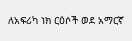ለአፍሪካ ነክ ርዕሶች ወደ አማርኛ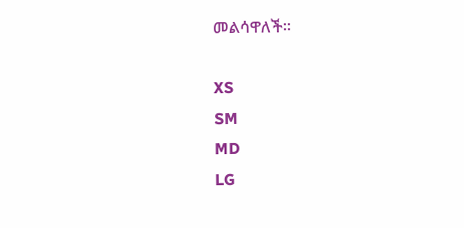መልሳዋለች።

XS
SM
MD
LG